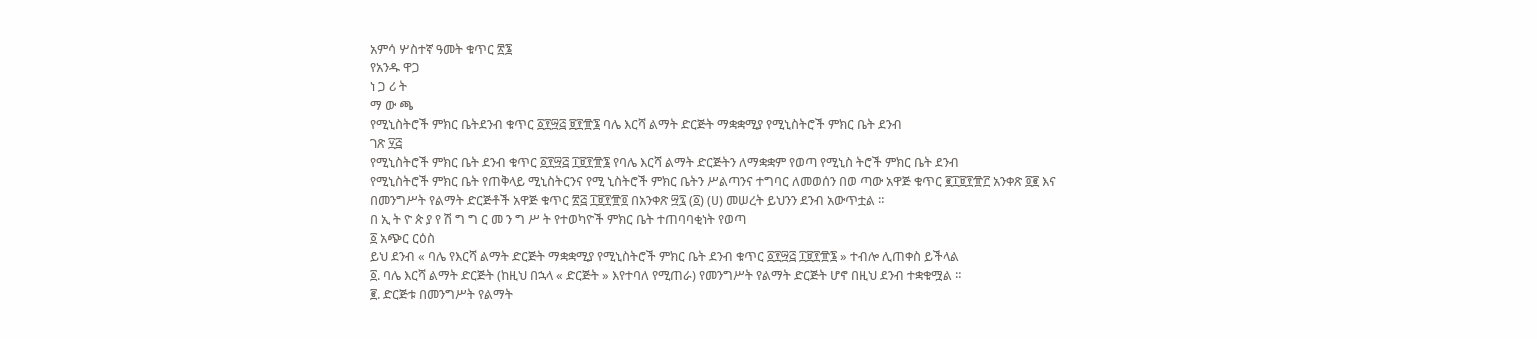አምሳ ሦስተኛ ዓመት ቁጥር ፳፮
የአንዱ ዋጋ
ነ ጋ ሪ ት
ማ ው ጫ
የሚኒስትሮች ምክር ቤትደንብ ቁጥር ፩፻፵፭ ፱፻፹፮ ባሌ እርሻ ልማት ድርጅት ማቋቋሚያ የሚኒስትሮች ምክር ቤት ደንብ
ገጽ ፶፭
የሚኒስትሮች ምክር ቤት ደንብ ቁጥር ፩፻፵፭ ፲፱፻፹፮ የባሌ እርሻ ልማት ድርጅትን ለማቋቋም የወጣ የሚኒስ ትሮች ምክር ቤት ደንብ
የሚኒስትሮች ምክር ቤት የጠቅላይ ሚኒስትርንና የሚ ኒስትሮች ምክር ቤትን ሥልጣንና ተግባር ለመወሰን በወ ጣው አዋጅ ቁጥር ፪፲፱፻፹፫ አንቀጽ ፬፪ እና በመንግሥት የልማት ድርጅቶች አዋጅ ቁጥር ፳፭ ፲፱፻፹፬ በአንቀጽ ፵፯ (፩) (ሀ) መሠረት ይህንን ደንብ አውጥቷል ።
በ ኢ ት ዮ ጵ ያ የ ሽ ግ ግ ር መ ን ግ ሥ ት የተወካዮች ምክር ቤት ተጠባባቂነት የወጣ
፩ አጭር ርዕስ
ይህ ደንብ « ባሌ የእርሻ ልማት ድርጅት ማቋቋሚያ የሚኒስትሮች ምክር ቤት ደንብ ቁጥር ፩፻፵፭ ፲፱፻፹፮ » ተብሎ ሊጠቀስ ይችላል
፩. ባሌ እርሻ ልማት ድርጅት (ከዚህ በኋላ « ድርጅት » እየተባለ የሚጠራ) የመንግሥት የልማት ድርጅት ሆኖ በዚህ ደንብ ተቋቁሟል ።
፪. ድርጅቱ በመንግሥት የልማት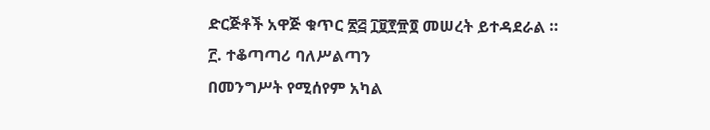ድርጅቶች አዋጅ ቁጥር ፳፭ ፲፱፻፹፬ መሠረት ይተዳደራል ።
፫. ተቆጣጣሪ ባለሥልጣን
በመንግሥት የሚሰየም አካል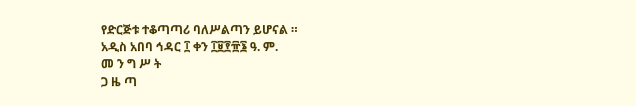የድርጅቱ ተቆጣጣሪ ባለሥልጣን ይሆናል ።
አዲስ አበባ ኅዳር ፲ ቀን ፲፱፻፹፮ ዓ. ም.
መ ን ግ ሥ ት
ጋ ዜ ጣ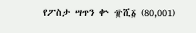የፖስታ ሣጥን ቍ ፹ሺ፩ (80,001)